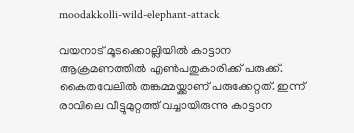moodakkolli-wild-elephant-attack

വയനാട് മൂടക്കൊല്ലിയില്‍ കാട്ടാന ആക്രമണത്തില്‍ എണ്‍പതുകാരിക്ക് പരുക്ക്. കൈതവേലിൽ തങ്കമ്മയ്ക്കാണ് പരുക്കേറ്റത്. ഇന്ന് രാവിലെ വീട്ടുമുറ്റത്ത് വച്ചായിരുന്നു കാട്ടാന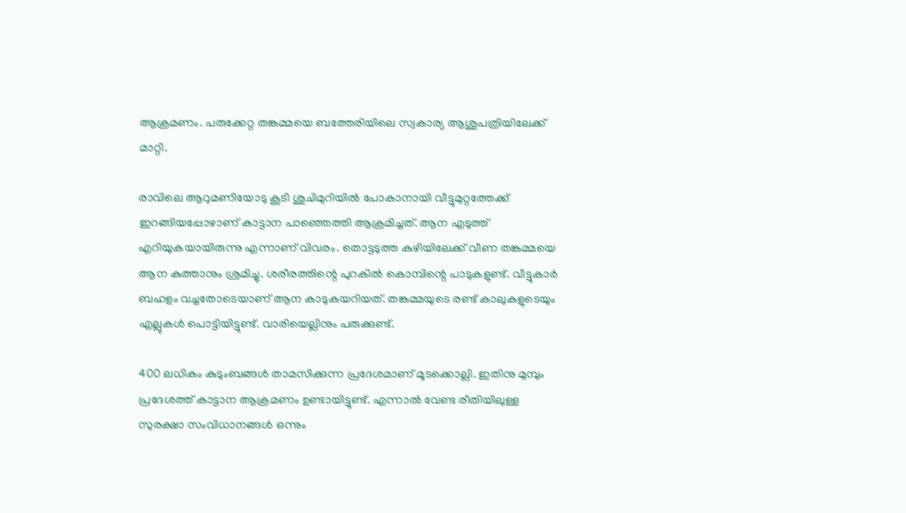ആക്രമണം. പരുക്കേറ്റ തങ്കമ്മയെ ബത്തേരിയിലെ സ്വകാര്യ ആശുപത്രിയിലേക്ക് മാറ്റി.

രാവിലെ ആറുമണിയോടു കൂടി ശുചിമുറിയില്‍ പോകാനായി വീട്ടുമുറ്റത്തേക്ക് ഇറങ്ങിയപ്പോഴാണ് കാട്ടാന പാഞ്ഞെത്തി ആക്രമിച്ചത്. ആന എടുത്ത് എറിയുകയായിരുന്നു എന്നാണ് വിവരം. തൊട്ടടുത്ത കുഴിയിലേക്ക് വീണ തങ്കമ്മയെ ആന കുത്താനും ശ്രമിച്ചു. ശരീരത്തിന്റെ പുറകിൽ കൊമ്പിന്റെ പാടുകളുണ്ട്. വീട്ടുകാര്‍ ബഹളം വച്ചതോടെയാണ് ആന കാടുകയറിയത്. തങ്കമ്മയുടെ രണ്ട് കാലുകളുടെയും എല്ലുകൾ പൊട്ടിയിട്ടുണ്ട്. വാരിയെല്ലിനും പരുക്കുണ്ട്.

400 ലധികം കുടുംബങ്ങൾ താമസിക്കുന്ന പ്രദേശമാണ് മൂടക്കൊല്ലി. ഇതിനു മുമ്പും പ്രദേശത്ത് കാട്ടാന ആക്രമണം ഉണ്ടായിട്ടുണ്ട്. എന്നാല്‍ വേണ്ട രീതിയിലുള്ള സുരക്ഷാ സംവിധാനങ്ങൾ ഒന്നും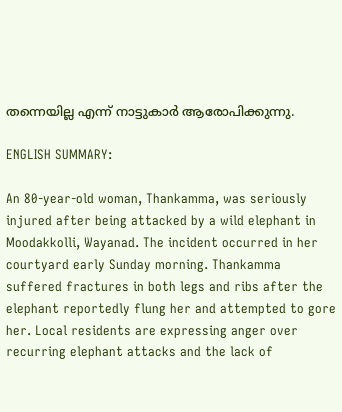തന്നെയില്ല എന്ന് നാട്ടുകാര്‍ ആരോപിക്കുന്നു.

ENGLISH SUMMARY:

An 80-year-old woman, Thankamma, was seriously injured after being attacked by a wild elephant in Moodakkolli, Wayanad. The incident occurred in her courtyard early Sunday morning. Thankamma suffered fractures in both legs and ribs after the elephant reportedly flung her and attempted to gore her. Local residents are expressing anger over recurring elephant attacks and the lack of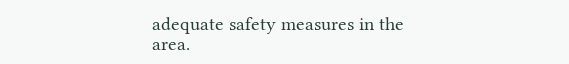adequate safety measures in the area.